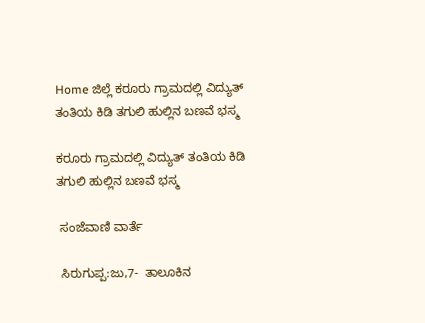Home ಜಿಲ್ಲೆ ಕರೂರು ಗ್ರಾಮದಲ್ಲಿ ವಿದ್ಯುತ್ ತಂತಿಯ ಕಿಡಿ ತಗುಲಿ ಹುಲ್ಲಿನ ಬಣವೆ ಭಸ್ಮ

ಕರೂರು ಗ್ರಾಮದಲ್ಲಿ ವಿದ್ಯುತ್ ತಂತಿಯ ಕಿಡಿ ತಗುಲಿ ಹುಲ್ಲಿನ ಬಣವೆ ಭಸ್ಮ

 ಸಂಜೆವಾಣಿ ವಾರ್ತೆ

 ಸಿರುಗುಪ್ಪ:ಜು,7-  ತಾಲೂಕಿನ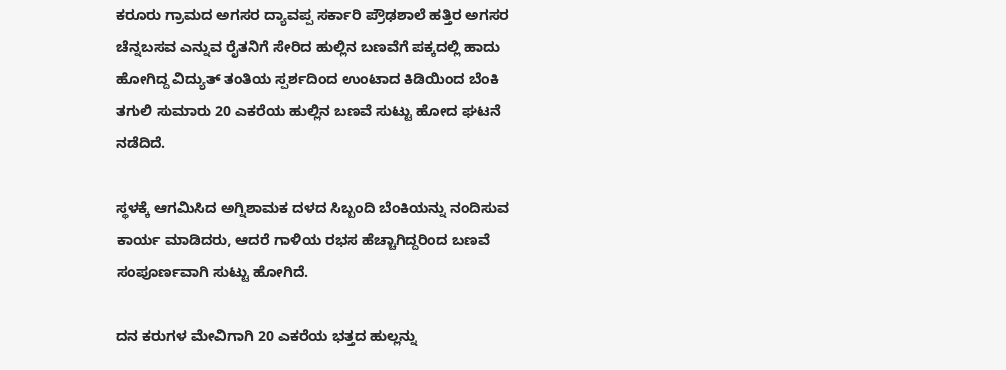ಕರೂರು ಗ್ರಾಮದ ಅಗಸರ ದ್ಯಾವಪ್ಪ ಸರ್ಕಾರಿ ಪ್ರೌಢಶಾಲೆ ಹತ್ತಿರ ಅಗಸರ ಚೆನ್ನಬಸವ ಎನ್ನುವ ರೈತನಿಗೆ ಸೇರಿದ ಹುಲ್ಲಿನ ಬಣವೆಗೆ ಪಕ್ಕದಲ್ಲಿ ಹಾದು ಹೋಗಿದ್ದ ವಿದ್ಯುತ್ ತಂತಿಯ ಸ್ಪರ್ಶದಿಂದ ಉಂಟಾದ ಕಿಡಿಯಿಂದ ಬೆಂಕಿ ತಗುಲಿ ಸುಮಾರು 20 ಎಕರೆಯ ಹುಲ್ಲಿನ ಬಣವೆ ಸುಟ್ಟು ಹೋದ ಘಟನೆ ನಡೆದಿದೆ.

ಸ್ಥಳಕ್ಕೆ ಆಗಮಿಸಿದ ಅಗ್ನಿಶಾಮಕ ದಳದ ಸಿಬ್ಬಂದಿ ಬೆಂಕಿಯನ್ನು ನಂದಿಸುವ ಕಾರ್ಯ ಮಾಡಿದರು, ಆದರೆ ಗಾಳಿಯ ರಭಸ ಹೆಚ್ಚಾಗಿದ್ದರಿಂದ ಬಣವೆ ಸಂಪೂರ್ಣವಾಗಿ ಸುಟ್ಟು ಹೋಗಿದೆ.

ದನ ಕರುಗಳ ಮೇವಿಗಾಗಿ 20 ಎಕರೆಯ ಭತ್ತದ ಹುಲ್ಲನ್ನು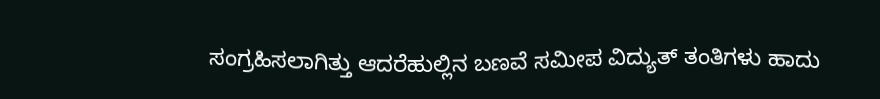ಸಂಗ್ರಹಿಸಲಾಗಿತ್ತು ಆದರೆಹುಲ್ಲಿನ ಬಣವೆ ಸಮೀಪ ವಿದ್ಯುತ್ ತಂತಿಗಳು ಹಾದು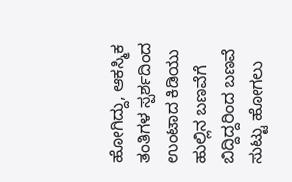ಹೋಗಿದ್ದು, ಆಕಸ್ಮಿಕ ತಂತಿಗಳ ಸ್ಪರ್ಶದಿಂದ ಉಂಟಾದ ಕಿಡಿಯು ಹುಲ್ಲಿನ ಬಣವೆಗೆ ಬಿದ್ದಿದ್ದರಿಂದ ಬಣವೆ ಸುಟ್ಟು ಹೋಗಲು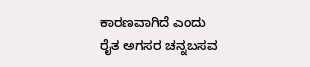ಕಾರಣವಾಗಿದೆ ಎಂದು ರೈತ ಅಗಸರ ಚನ್ನಬಸವ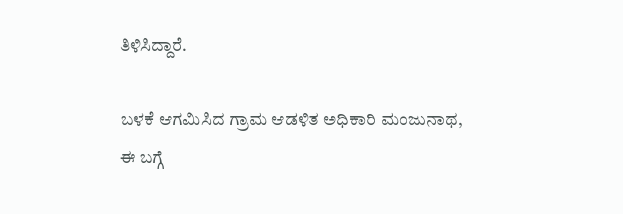ತಿಳಿಸಿದ್ದಾರೆ.

ಬಳಕೆ ಆಗಮಿಸಿದ ಗ್ರಾಮ ಆಡಳಿತ ಅಧಿಕಾರಿ ಮಂಜುನಾಥ, ಈ ಬಗ್ಗೆ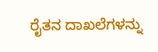ರೈತನ ದಾಖಲೆಗಳನ್ನು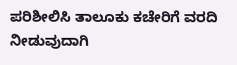ಪರಿಶೀಲಿಸಿ ತಾಲೂಕು ಕಚೇರಿಗೆ ವರದಿ ನೀಡುವುದಾಗಿ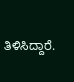ತಿಳಿಸಿದ್ದಾರೆ.